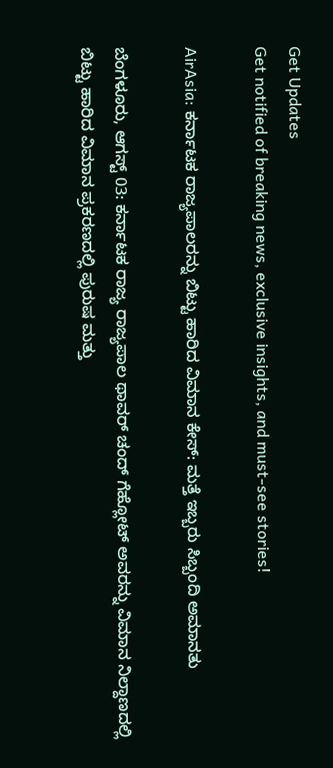Get Updates
Get notified of breaking news, exclusive insights, and must-see stories!

AirAsia: ಕರ್ನಾಟಕ ರಾಜ್ಯಪಾಲರನ್ನು ಬಿಟ್ಟು ಹಾರಿದ ವಿಮಾನ ಕೇಸ್: ಮತ್ತೆ ಇಬ್ಬರು ಸಿಬ್ಬಂದಿ ಅಮಾನತು

ಬೆಂಗಳೂರು, ಆಗಸ್ಟ್ 03: ಕರ್ನಾಟಕ ರಾಜ್ಯ ರಾಜ್ಯಪಾಲ ಥಾವರ್ ಚಂದ್ ಗೆಹ್ಲೋಟ್ ಅವರನ್ನು ವಿಮಾನ ನಿಲ್ದಾಣದಲ್ಲಿ ಬಿಟ್ಟು ಹಾರಿದ ವಿಮಾನ ಪ್ರಕರಣದಲ್ಲಿ ಪುರುಷ ಮತ್ತು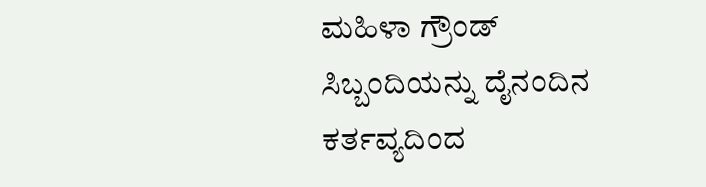ಮಹಿಳಾ ಗ್ರೌಂಡ್ ಸಿಬ್ಬಂದಿಯನ್ನು ದೈನಂದಿನ ಕರ್ತವ್ಯದಿಂದ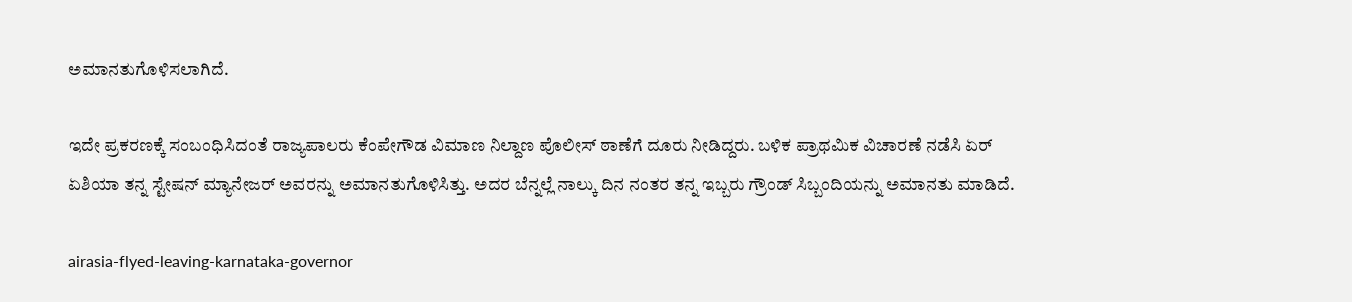ಅಮಾನತುಗೊಳಿಸಲಾಗಿದೆ.

ಇದೇ ಪ್ರಕರಣಕ್ಕೆ ಸಂಬಂಧಿಸಿದಂತೆ ರಾಜ್ಯಪಾಲರು ಕೆಂಪೇಗೌಡ ವಿಮಾಣ ನಿಲ್ದಾಣ ಪೊಲೀಸ್ ಠಾಣೆಗೆ ದೂರು ನೀಡಿದ್ದರು. ಬಳಿಕ ಪ್ರಾಥಮಿಕ ವಿಚಾರಣೆ ನಡೆಸಿ ಏರ್‌ ಏಶಿಯಾ ತನ್ನ ಸ್ಟೇಷನ್ ಮ್ಯಾನೇಜರ್‌ ಅವರನ್ನು ಅಮಾನತುಗೊಳಿಸಿತ್ತು. ಅದರ ಬೆನ್ನಲ್ಲೆ ನಾಲ್ಕು ದಿನ ನಂತರ ತನ್ನ ಇಬ್ಬರು ಗ್ರೌಂಡ್ ಸಿಬ್ಬಂದಿಯನ್ನು ಅಮಾನತು ಮಾಡಿದೆ.

airasia-flyed-leaving-karnataka-governor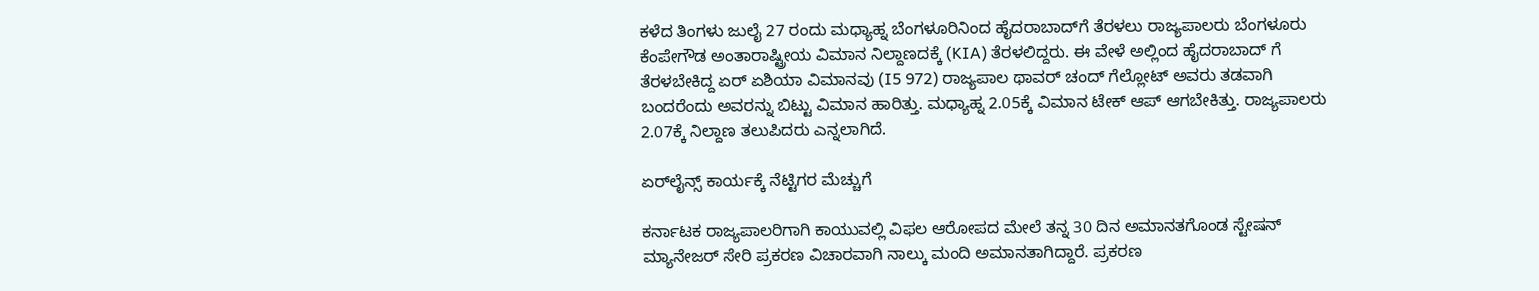ಕಳೆದ ತಿಂಗಳು ಜುಲೈ 27 ರಂದು ಮಧ್ಯಾಹ್ನ ಬೆಂಗಳೂರಿನಿಂದ ಹೈದರಾಬಾದ್‌ಗೆ ತೆರಳಲು ರಾಜ್ಯಪಾಲರು ಬೆಂಗಳೂರು ಕೆಂಪೇಗೌಡ ಅಂತಾರಾಷ್ಟ್ರೀಯ ವಿಮಾನ ನಿಲ್ದಾಣದಕ್ಕೆ (KIA) ತೆರಳಲಿದ್ದರು. ಈ ವೇಳೆ ಅಲ್ಲಿಂದ ಹೈದರಾಬಾದ್ ಗೆ ತೆರಳಬೇಕಿದ್ದ ಏರ್‌ ಏಶಿಯಾ ವಿಮಾನವು (I5 972) ರಾಜ್ಯಪಾಲ ಥಾವರ್ ಚಂದ್ ಗೆಲ್ಲೋಟ್ ಅವರು ತಡವಾಗಿ ಬಂದರೆಂದು ಅವರನ್ನು ಬಿಟ್ಟು ವಿಮಾನ ಹಾರಿತ್ತು. ಮಧ್ಯಾಹ್ನ 2.05ಕ್ಕೆ ವಿಮಾನ ಟೇಕ್ ಆಪ್ ಆಗಬೇಕಿತ್ತು. ರಾಜ್ಯಪಾಲರು 2.07ಕ್ಕೆ ನಿಲ್ದಾಣ ತಲುಪಿದರು ಎನ್ನಲಾಗಿದೆ.

ಏರ್‌ಲೈನ್ಸ್‌ ಕಾರ್ಯಕ್ಕೆ ನೆಟ್ಟಿಗರ ಮೆಚ್ಚುಗೆ

ಕರ್ನಾಟಕ ರಾಜ್ಯಪಾಲರಿಗಾಗಿ ಕಾಯುವಲ್ಲಿ ವಿಫಲ ಆರೋಪದ ಮೇಲೆ ತನ್ನ 30 ದಿನ ಅಮಾನತಗೊಂಡ ಸ್ಟೇಷನ್ ಮ್ಯಾನೇಜರ್ ಸೇರಿ ಪ್ರಕರಣ ವಿಚಾರವಾಗಿ ನಾಲ್ಕು ಮಂದಿ ಅಮಾನತಾಗಿದ್ದಾರೆ. ಪ್ರಕರಣ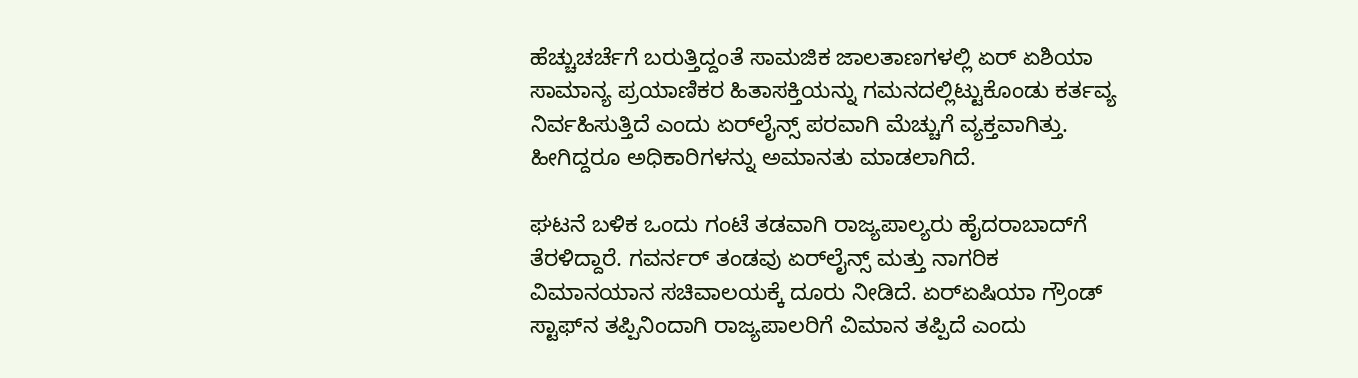ಹೆಚ್ಚುಚರ್ಚೆಗೆ ಬರುತ್ತಿದ್ದಂತೆ ಸಾಮಜಿಕ ಜಾಲತಾಣಗಳಲ್ಲಿ ಏರ್‌ ಏಶಿಯಾ ಸಾಮಾನ್ಯ ಪ್ರಯಾಣಿಕರ ಹಿತಾಸಕ್ತಿಯನ್ನು ಗಮನದಲ್ಲಿಟ್ಟುಕೊಂಡು ಕರ್ತವ್ಯ ನಿರ್ವಹಿಸುತ್ತಿದೆ ಎಂದು ಏರ್‌ಲೈನ್ಸ್ ಪರವಾಗಿ ಮೆಚ್ಚುಗೆ ವ್ಯಕ್ತವಾಗಿತ್ತು. ಹೀಗಿದ್ದರೂ ಅಧಿಕಾರಿಗಳನ್ನು ಅಮಾನತು ಮಾಡಲಾಗಿದೆ.

ಘಟನೆ ಬಳಿಕ ಒಂದು ಗಂಟೆ ತಡವಾಗಿ ರಾಜ್ಯಪಾಲ್ಯರು ಹೈದರಾಬಾದ್‌ಗೆ ತೆರಳಿದ್ದಾರೆ. ಗವರ್ನರ್ ತಂಡವು ಏರ್‌ಲೈನ್ಸ್ ಮತ್ತು ನಾಗರಿಕ ವಿಮಾನಯಾನ ಸಚಿವಾಲಯಕ್ಕೆ ದೂರು ನೀಡಿದೆ. ಏರ್‌ಏಷಿಯಾ ಗ್ರೌಂಡ್‌ ಸ್ಟಾಫ್‌ನ ತಪ್ಪಿನಿಂದಾಗಿ ರಾಜ್ಯಪಾಲರಿಗೆ ವಿಮಾನ ತಪ್ಪಿದೆ ಎಂದು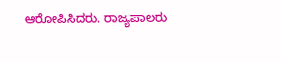ಆರೋಪಿಸಿದರು. ರಾಜ್ಯಪಾಲರು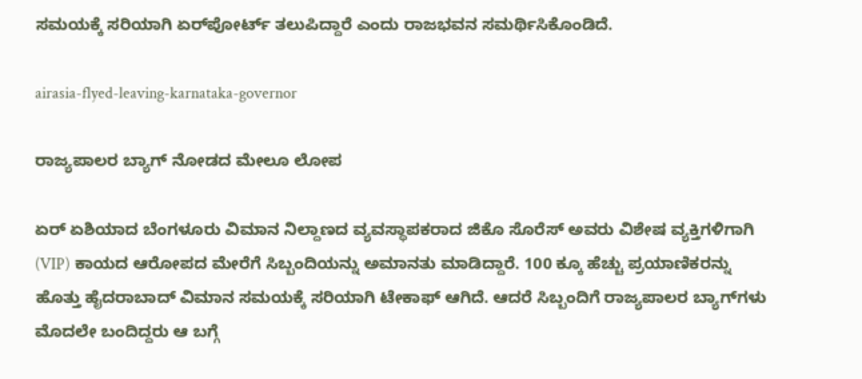ಸಮಯಕ್ಕೆ ಸರಿಯಾಗಿ ಏರ್‌ಪೋರ್ಟ್ ತಲುಪಿದ್ದಾರೆ ಎಂದು ರಾಜಭವನ ಸಮರ್ಥಿಸಿಕೊಂಡಿದೆ.

airasia-flyed-leaving-karnataka-governor

ರಾಜ್ಯಪಾಲರ ಬ್ಯಾಗ್ ನೋಡದ ಮೇಲೂ ಲೋಪ

ಏರ್‌ ಏಶಿಯಾದ ಬೆಂಗಳೂರು ವಿಮಾನ ನಿಲ್ದಾಣದ ವ್ಯವಸ್ಥಾಪಕರಾದ ಜಿಕೊ ಸೊರೆಸ್ ಅವರು ವಿಶೇಷ ವ್ಯಕ್ತಿಗಳಿಗಾಗಿ (VIP) ಕಾಯದ ಆರೋಪದ ಮೇರೆಗೆ ಸಿಬ್ಬಂದಿಯನ್ನು ಅಮಾನತು ಮಾಡಿದ್ದಾರೆ. 100 ಕ್ಕೂ ಹೆಚ್ಚು ಪ್ರಯಾಣಿಕರನ್ನು ಹೊತ್ತು ಹೈದರಾಬಾದ್‌ ವಿಮಾನ ಸಮಯಕ್ಕೆ ಸರಿಯಾಗಿ ಟೇಕಾಫ್ ಆಗಿದೆ. ಆದರೆ ಸಿಬ್ಬಂದಿಗೆ ರಾಜ್ಯಪಾಲರ ಬ್ಯಾಗ್‌ಗಳು ಮೊದಲೇ ಬಂದಿದ್ದರು ಆ ಬಗ್ಗೆ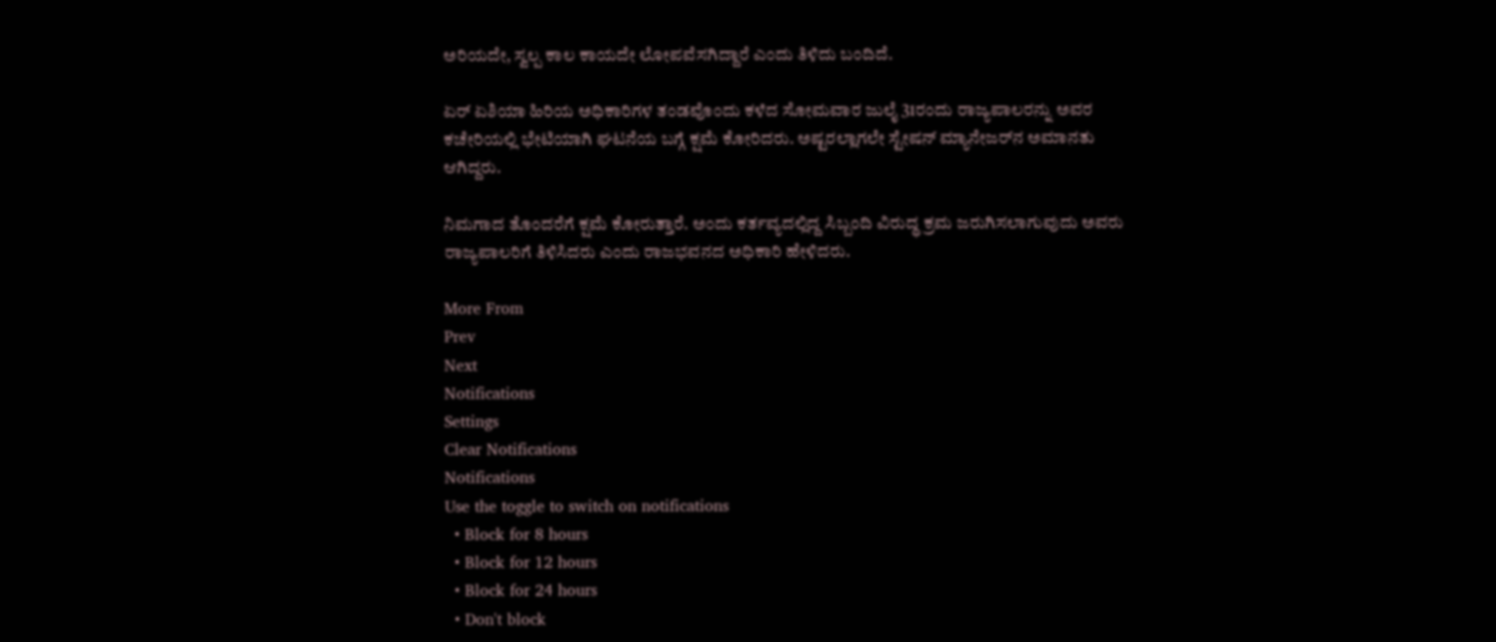ಅರಿಯದೇ, ಸ್ವಲ್ಪ ಕಾಲ ಕಾಯದೇ ಲೋಪವೆಸಗಿದ್ದಾರೆ ಎಂದು ತಿಳಿದು ಬಂದಿದೆ.

ಏರ್‌ ಏಶಿಯಾ ಹಿರಿಯ ಅಧಿಕಾರಿಗಳ ತಂಡವೊಂದು ಕಳೆದ ಸೋಮವಾರ ಜುಲೈ 31ರಂದು ರಾಜ್ಯಪಾಲರನ್ನು ಅವರ ಕಚೇರಿಯಲ್ಲಿ ಭೇಟಿಯಾಗಿ ಘಟನೆಯ ಬಗ್ಗೆ ಕ್ಷಮೆ ಕೋರಿದರು. ಅಷ್ಟರಲ್ಲಾಗಲೇ ಸ್ಟೇಷನ್ ಮ್ಯಾನೇಜರ್‌ನ ಅಮಾನತು ಆಗಿದ್ದರು.

ನಿಮಗಾದ ತೊಂದರೆಗೆ ಕ್ಷಮೆ ಕೋರುತ್ತಾರೆ. ಅಂದು ಕರ್ತವ್ಯದಲ್ಲಿದ್ದ ಸಿಬ್ಬಂದಿ ವಿರುದ್ಧ ಕ್ರಮ ಜರುಗಿಸಲಾಗುವುದು ಅವರು ರಾಜ್ಯಪಾಲರಿಗೆ ತಿಳಿಸಿದರು ಎಂದು ರಾಜಭವನದ ಅಧಿಕಾರಿ ಹೇಳಿದರು.

More From
Prev
Next
Notifications
Settings
Clear Notifications
Notifications
Use the toggle to switch on notifications
  • Block for 8 hours
  • Block for 12 hours
  • Block for 24 hours
  • Don't block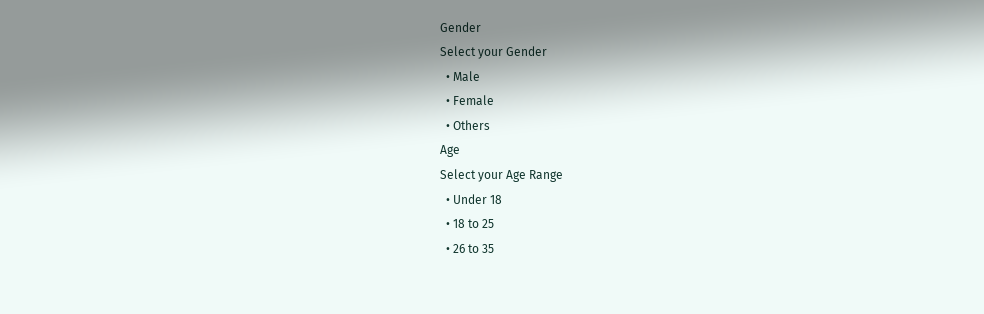Gender
Select your Gender
  • Male
  • Female
  • Others
Age
Select your Age Range
  • Under 18
  • 18 to 25
  • 26 to 35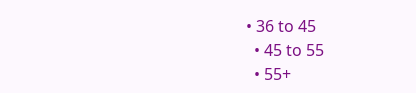• 36 to 45
  • 45 to 55
  • 55+